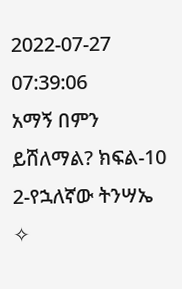2022-07-27 07:39:06
አማኝ በምን ይሸለማል? ክፍል-10
2-የኋለኛው ትንሣኤ
✧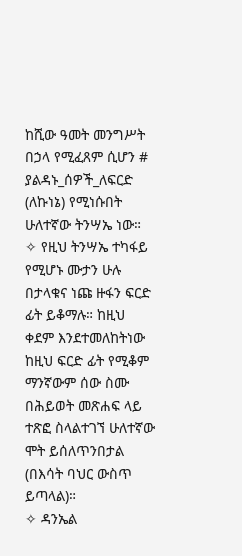ከሺው ዓመት መንግሥት በኃላ የሚፈጸም ሲሆን #
ያልዳኑ_ሰዎች_ለፍርድ (ለኩነኔ) የሚነሱበት ሁለተኛው ትንሣኤ ነው።
✧ የዚህ ትንሣኤ ተካፋይ የሚሆኑ ሙታን ሁሉ በታላቁና ነጩ ዙፋን ፍርድ ፊት ይቆማሉ። ከዚህ ቀደም እንደተመለከትነው ከዚህ ፍርድ ፊት የሚቆም ማንኛውም ሰው ስሙ በሕይወት መጽሐፍ ላይ ተጽፎ ስላልተገኘ ሁለተኛው ሞት ይሰለጥንበታል (በእሳት ባህር ውስጥ ይጣላል)።
✧ ዳንኤል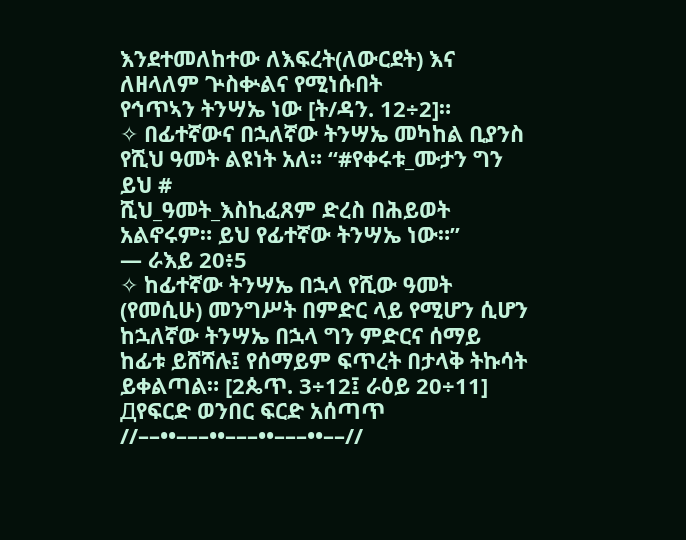እንደተመለከተው ለእፍረት(ለውርደት) እና ለዘላለም ጕስቍልና የሚነሱበት
የኅጥኣን ትንሣኤ ነው [ት/ዳን. 12÷2]።
✧ በፊተኛውና በኋለኛው ትንሣኤ መካከል ቢያንስ የሺህ ዓመት ልዩነት አለ። “#የቀሩቱ_ሙታን ግን ይህ #
ሺህ_ዓመት_እስኪፈጸም ድረስ በሕይወት አልኖሩም። ይህ የፊተኛው ትንሣኤ ነው።”
— ራእይ 20፥5
✧ ከፊተኛው ትንሣኤ በኋላ የሺው ዓመት (የመሲሁ) መንግሥት በምድር ላይ የሚሆን ሲሆን ከኋለኛው ትንሣኤ በኋላ ግን ምድርና ሰማይ ከፊቱ ይሸሻሉ፤ የሰማይም ፍጥረት በታላቅ ትኩሳት ይቀልጣል። [2ጴጥ. 3÷12፤ ራዕይ 20÷11]
Дየፍርድ ወንበር ፍርድ አሰጣጥ //––••–––••–––••–––••––//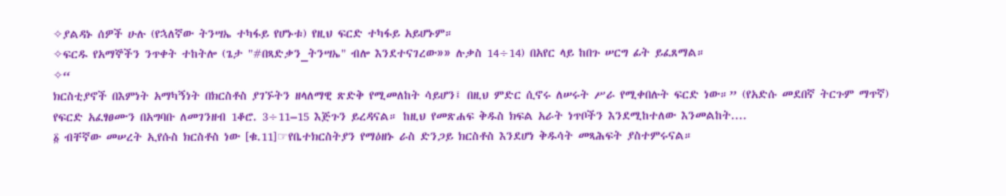✧ያልዳኑ ሰዎች ሁሉ (የኋለኛው ትንሣኤ ተካፋይ የሆኑቱ) የዚህ ፍርድ ተካፋይ አይሆኑም።
✧ፍርዱ የአማኞችን ንጥቀት ተከትሎ (ጌታ "#በጻድቃን_ትንሣኤ" ብሎ እንደተናገረው»» ሉቃስ 14÷14) በአየር ላይ ከበጉ ሠርግ ፊት ይፈጸማል።
✧“
ክርስቲያኖች በእምነት አማካኝነት በክርስቶስ ያገኙትን ዘላለማዊ ጽድቅ የሚመለከት ሳይሆን፤ በዚህ ምድር ሲኖሩ ለሠሩት ሥራ የሚቀበሉት ፍርድ ነው።” (የአድሱ መደበኛ ትርጉም ማጥኛ)
የፍርድ አፈፃፀሙን በአግባቡ ለመገንዘብ 1ቆሮ. 3÷11–15 እጅጉን ይረዳናል። ከዚህ የመጽሐፍ ቅዱስ ክፍል አራት ነጥቦችን እንደሚከተለው እንመልከት....
፩ ብቸኛው መሠረት ኢየሱስ ክርስቶስ ነው [ቁ.11]☞የቤተክርስትያን የማዕዘኑ ራስ ድንጋይ ክርስቶስ እንደሆነ ቅዱሳት መጻሕፍት ያስተምሩናል።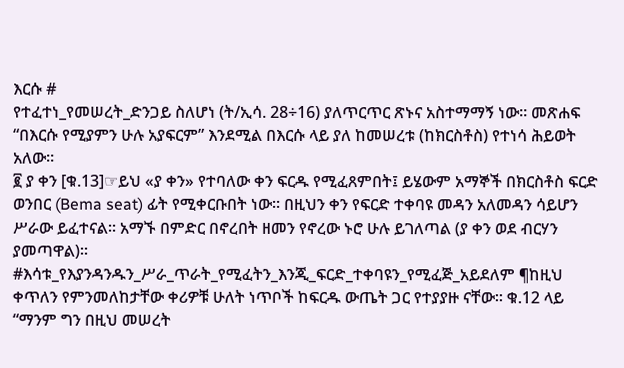እርሱ #
የተፈተነ_የመሠረት_ድንጋይ ስለሆነ (ት/ኢሳ. 28÷16) ያለጥርጥር ጽኑና አስተማማኝ ነው። መጽሐፍ
“በእርሱ የሚያምን ሁሉ አያፍርም” እንደሚል በእርሱ ላይ ያለ ከመሠረቱ (ከክርስቶስ) የተነሳ ሕይወት አለው።
፪ ያ ቀን [ቁ.13]☞ይህ «ያ ቀን» የተባለው ቀን ፍርዱ የሚፈጸምበት፤ ይሄውም አማኞች በክርስቶስ ፍርድ ወንበር (Bema seat) ፊት የሚቀርቡበት ነው። በዚህን ቀን የፍርድ ተቀባዩ መዳን አለመዳን ሳይሆን
ሥራው ይፈተናል። አማኙ በምድር በኖረበት ዘመን የኖረው ኑሮ ሁሉ ይገለጣል (ያ ቀን ወደ ብርሃን ያመጣዋል)።
#እሳቱ_የእያንዳንዱን_ሥራ_ጥራት_የሚፈትን_እንጂ_ፍርድ_ተቀባዩን_የሚፈጅ_አይደለም ¶ከዚህ ቀጥለን የምንመለከታቸው ቀሪዎቹ ሁለት ነጥቦች ከፍርዱ ውጤት ጋር የተያያዙ ናቸው። ቁ.12 ላይ “ማንም ግን በዚህ መሠረት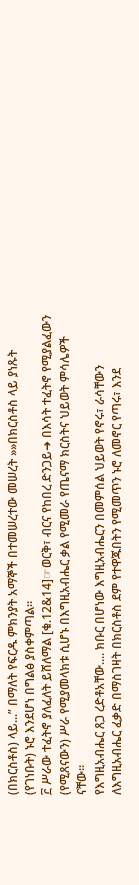(በክርስቶስ) ላይ...” በማለት የፍርዱ ምክንያት አማኞች በተመሠረተው መሠረት »»በክርስቶስ ላይ ያነጹት (የገነቡት) ኑሮ እንደሆነ በግልፅ ያስቀምጣል።
፫ ሥራው ተፈትኖ ያለፈለት ይሸለማል [ቁ.12&14]☞ወርቅ፣ ብርና የከበረ ድንጋይ➜ በእሳት ተፈትኖ የሚያልፈውን (የሚጸናውን) ሥራ የሚያመላክቱ ሲሆኑ በእግዚአብሔር ቃል የሚመራ የጤናማ ክርስትና ህይወት ምሳሌዎች ናቸው።
የእግዚአብሔር ጸጋ ረድቶአቸው.... ክቡር በሆነው እግዚአብሔርን በመምሰል ህይወት የኖሩ፣ ራሳቸውን ለእግዚአብሔር ፈቃድ በማስገዛት በክርስቶስ ደም የተዋጁበትን የሚመጥን ኑሮ ለመኖር የጣሩ፣ እንደ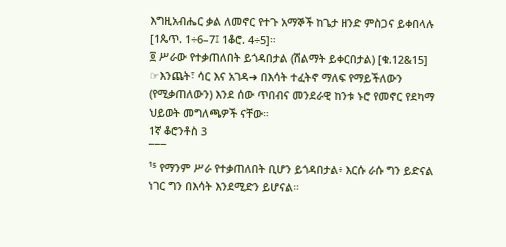እግዚአብሔር ቃል ለመኖር የተጉ አማኞች ከጌታ ዘንድ ምስጋና ይቀበላሉ [1ጴጥ. 1÷6–7፤ 1ቆሮ. 4÷5]።
፬ ሥራው የተቃጠለበት ይጎዳበታል (ሽልማት ይቀርበታል) [ቁ.12&15]
☞እንጨት፣ ሳር እና አገዳ➜ በእሳት ተፈትኖ ማለፍ የማይችለውን (የሚቃጠለውን) እንደ ሰው ጥበብና መንደራዊ ከንቱ ኑሮ የመኖር የደካማ ህይወት መግለጫዎች ናቸው።
1ኛ ቆሮንቶስ 3
¯¯¯
¹⁵ የማንም ሥራ የተቃጠለበት ቢሆን ይጎዳበታል፥ እርሱ ራሱ ግን ይድናል ነገር ግን በእሳት እንደሚድን ይሆናል።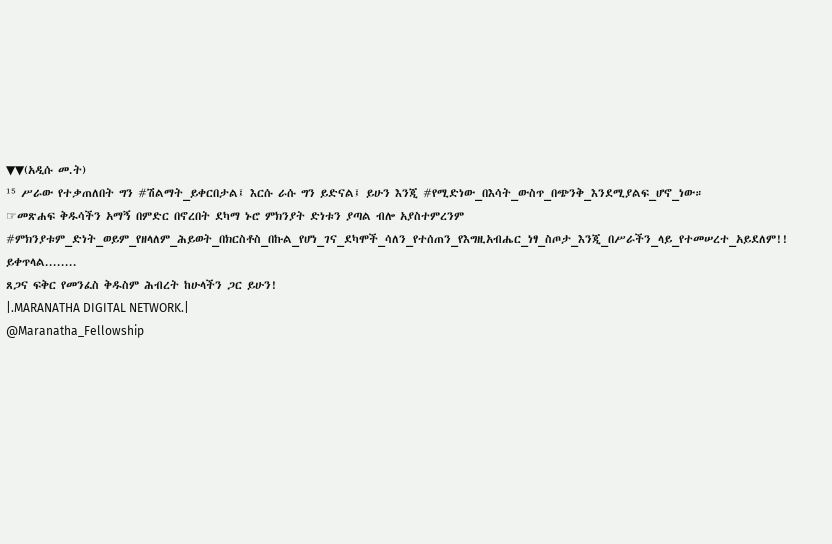▼▼(አዲሱ መ.ት)
¹⁵ ሥራው የተቃጠለበት ግን #ሽልማት_ይቀርበታል፤ እርሱ ራሱ ግን ይድናል፤ ይሁን እንጂ #የሚድነው_በእሳት_ውስጥ_በጭንቅ_እንደሚያልፍ_ሆኖ_ነው።
☞መጽሐፍ ቅዱሳችን አማኝ በምድር በኖረበት ደካማ ኑሮ ምክንያት ድነቱን ያጣል ብሎ አያስተምረንም #ምክንያቱም_ድነት_ወይም_የዘላለም_ሕይወት_በክርስቶስ_በኩል_የሆነ_ገና_ደካሞች_ሳለን_የተሰጠን_የእግዚአብሔር_ነፃ_ስጦታ_እንጂ_በሥራችን_ላይ_የተመሠረተ_አይደለም!!
ይቀጥላል........
ጸጋና ፍቅር የመንፈስ ቅዱስም ሕብረት ከሁላችን ጋር ይሁን!
|.MARANATHA DIGITAL NETWORK.|
@Maranatha_Fellowship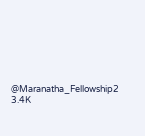@Maranatha_Fellowship2
3.4K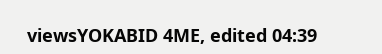viewsYOKABID 4ME, edited 04:39